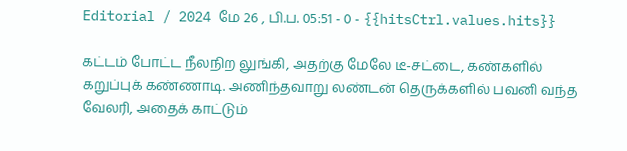Editorial / 2024 மே 26 , பி.ப. 05:51 - 0 - {{hitsCtrl.values.hits}}

கட்டம் போட்ட நீலநிற லுங்கி, அதற்கு மேலே டீ-சட்டை, கண்களில் கறுப்புக் கண்ணாடி. அணிந்தவாறு லண்டன் தெருக்களில் பவனி வந்த வேலரி, அதைக் காட்டும்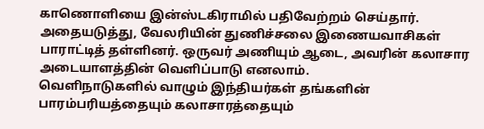காணொளியை இன்ஸ்டகிராமில் பதிவேற்றம் செய்தார்.
அதையடுத்து, வேலரியின் துணிச்சலை இணையவாசிகள் பாராட்டித் தள்ளினர். ஒருவர் அணியும் ஆடை, அவரின் கலாசார அடையாளத்தின் வெளிப்பாடு எனலாம்.
வெளிநாடுகளில் வாழும் இந்தியர்கள் தங்களின் பாரம்பரியத்தையும் கலாசாரத்தையும்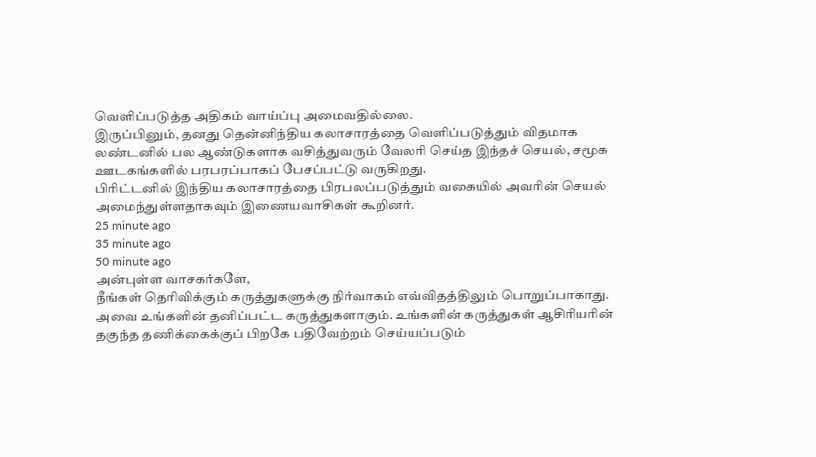வெளிப்படுத்த அதிகம் வாய்ப்பு அமைவதில்லை.
இருப்பினும், தனது தென்னிந்திய கலாசாரத்தை வெளிப்படுத்தும் விதமாக லண்டனில் பல ஆண்டுகளாக வசித்துவரும் வேலரி செய்த இந்தச் செயல், சமூக ஊடகங்களில் பரபரப்பாகப் பேசப்பட்டு வருகிறது.
பிரிட்டனில் இந்திய கலாசாரத்தை பிரபலப்படுத்தும் வகையில் அவரின் செயல் அமைந்துள்ளதாகவும் இணையவாசிகள் கூறினர்.
25 minute ago
35 minute ago
50 minute ago
அன்புள்ள வாசகர்களே,
நீங்கள் தெரிவிக்கும் கருத்துகளுக்கு நிர்வாகம் எவ்விதத்திலும் பொறுப்பாகாது. அவை உங்களின் தனிப்பட்ட கருத்துகளாகும். உங்களின் கருத்துகள் ஆசிரியரின் தகுந்த தணிக்கைக்குப் பிறகே பதிவேற்றம் செய்யப்படும்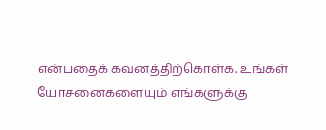என்பதைக் கவனத்திற்கொள்க. உங்கள் யோசனைகளையும் எங்களுக்கு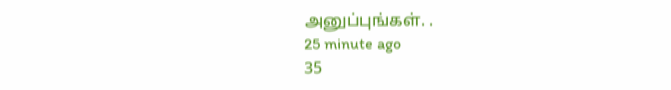அனுப்புங்கள். .
25 minute ago
35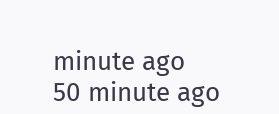minute ago
50 minute ago